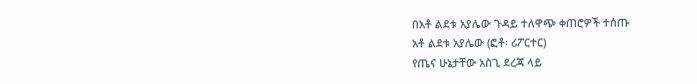በአቶ ልደቱ አያሌው ጉዳይ ተለዋጭ ቀጠሮዎች ተሰጡ
አቶ ልደቱ አያሌው (ፎቶ፡ ሪፖርተር)
የጤና ሁኔታቸው አስጊ ደረጃ ላይ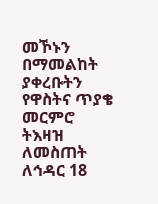መኾኑን በማመልከት ያቀረቡትን የዋስትና ጥያቄ መርምሮ ትእዛዝ ለመስጠት ለኅዳር 18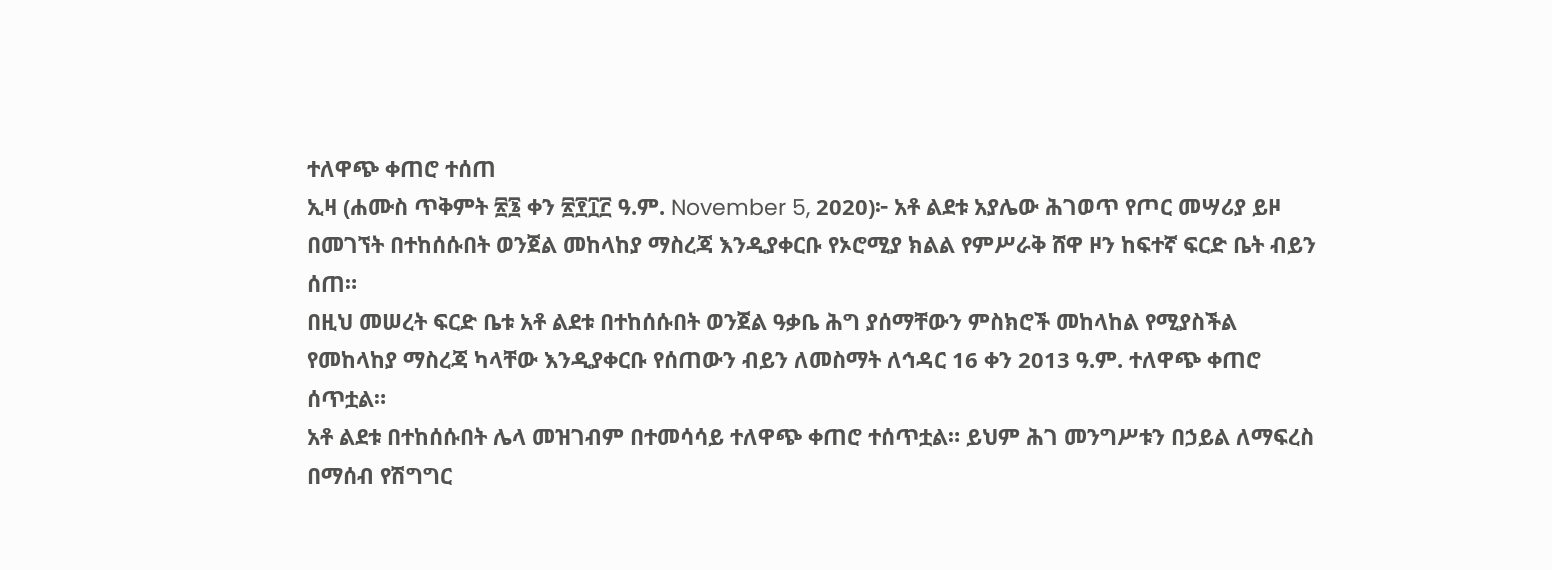ተለዋጭ ቀጠሮ ተሰጠ
ኢዛ (ሐሙስ ጥቅምት ፳፮ ቀን ፳፻፲፫ ዓ.ም. November 5, 2020)፦ አቶ ልደቱ አያሌው ሕገወጥ የጦር መሣሪያ ይዞ በመገኘት በተከሰሱበት ወንጀል መከላከያ ማስረጃ እንዲያቀርቡ የኦሮሚያ ክልል የምሥራቅ ሸዋ ዞን ከፍተኛ ፍርድ ቤት ብይን ሰጠ።
በዚህ መሠረት ፍርድ ቤቱ አቶ ልደቱ በተከሰሱበት ወንጀል ዓቃቤ ሕግ ያሰማቸውን ምስክሮች መከላከል የሚያስችል የመከላከያ ማስረጃ ካላቸው እንዲያቀርቡ የሰጠውን ብይን ለመስማት ለኅዳር 16 ቀን 2013 ዓ.ም. ተለዋጭ ቀጠሮ ሰጥቷል።
አቶ ልደቱ በተከሰሱበት ሌላ መዝገብም በተመሳሳይ ተለዋጭ ቀጠሮ ተሰጥቷል። ይህም ሕገ መንግሥቱን በኃይል ለማፍረስ በማሰብ የሽግግር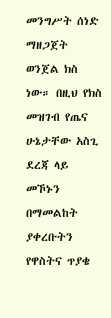መንግሥት ሰነድ ማዘጋጀት ወንጀል ክስ ነው። በዚህ የክስ መዝገብ የጤና ሁኔታቸው አስጊ ደረጃ ላይ መኾኑን በማመልከት ያቀረቡትን የዋስትና ጥያቄ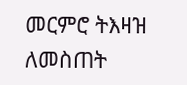መርምሮ ትእዛዝ ለመስጠት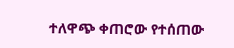ተለዋጭ ቀጠሮው የተሰጠው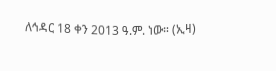ለኅዳር 18 ቀን 2013 ዓ.ም. ነው። (ኢዛ)